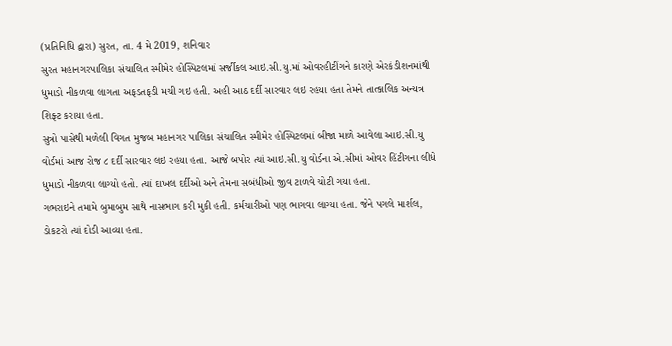(પ્રતિનિધિ દ્વારા) સુરત, તા. 4 મે 2019, શનિવાર
સુરત મહાનગરપાલિકા સંચાલિત સ્મીમેર હોસ્પિટલમાં સર્જીકલ આઇ.સી.યુ.માં ઓવરહીટીંગને કારણે એરકંડીશનમાંથી ધુમાડો નીકળવા લાગતા અફડતફડી મચી ગઇ હતી. અહી આઠ દર્દી સારવાર લઇ રહયા હતા તેમને તાત્કાલિક અન્યત્ર શિફ્ટ કરાયા હતા.
સુત્રો પાસેથી મળેલી વિગત મુજબ મહાનગર પાલિકા સંચાલિત સ્મીમેર હોસ્પિટલમાં બીજા માળે આવેલા આઇ.સી.યુ વોર્ડમાં આજ રોજ ૮ દર્દી સારવાર લઇ રહયા હતા. આજે બપોર ત્યાં આઇ.સી.યુ વોર્ડના એ.સીમાં ઓવર હિંટીગના લીધે ધુમાડો નીકળવા લાગ્યો હતો. ત્યાં દાખલ દર્દીઓ અને તેમના સબંધીઓ જીવ ટાળવે ચોટી ગયા હતા.
ગભરાઇને તમામે બુમાબુમ સાથે નાસભાગ કરી મુકી હતી. કર્મચારીઓ પણ ભાગવા લાગ્યા હતા. જેને પગલે માર્શલ, ડોકટરો ત્યાં દોડી આવ્યા હતા.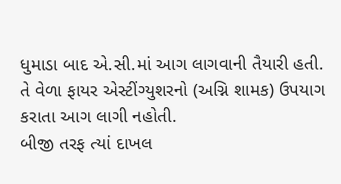ધુમાડા બાદ એ.સી.માં આગ લાગવાની તૈયારી હતી. તે વેળા ફાયર એસ્ટીંગ્યુશરનો (અગ્નિ શામક) ઉપયાગ કરાતા આગ લાગી નહોતી.
બીજી તરફ ત્યાં દાખલ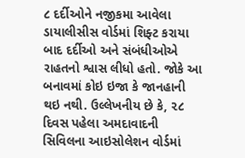૮ દર્દીઓને નજીકમા આવેલા ડાયાલીસીસ વોર્ડમાં શિફ્ટ કરાયા બાદ દર્દીઓ અને સંબંધીઓએ રાહતનો શ્વાસ લીધો હતો. જોકે આ બનાવમાં કોઇ ઇજા કે જાનહાની થઇ નથી. ઉલ્લેખનીય છે કે, ૨૮ દિવસ પહેલા અમદાવાદની સિવિલના આઇસોલેશન વોર્ડમાં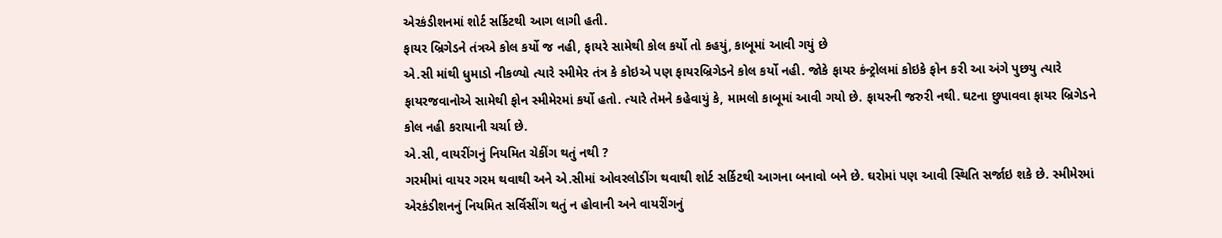એરકંડીશનમાં શોર્ટ સર્કિટથી આગ લાગી હતી.
ફાયર બ્રિગેડને તંત્રએ કોલ કર્યો જ નહી, ફાયરે સામેથી કોલ કર્યો તો કહયું, કાબૂમાં આવી ગયું છે
એ.સી માંથી ધુમાડો નીકળ્યો ત્યારે સ્મીમેર તંત્ર કે કોઇએ પણ ફાયરબ્રિગેડને કોલ કર્યો નહી. જોકે ફાયર કંન્ટ્રોલમાં કોઇકે ફોન કરી આ અંગે પુછયુ ત્યારે ફાયરજવાનોએ સામેથી ફોન સ્મીમેરમાં કર્યો હતો. ત્યારે તેમને કહેવાયું કે, મામલો કાબૂમાં આવી ગયો છે. ફાયરની જરુરી નથી. ઘટના છુપાવવા ફાયર બ્રિગેડને કોલ નહી કરાયાની ચર્ચા છે.
એ.સી, વાયરીંગનું નિયમિત ચેકીંગ થતું નથી ?
ગરમીમાં વાયર ગરમ થવાથી અને એ.સીમાં ઓવરલોડીંગ થવાથી શોર્ટ સર્કિટથી આગના બનાવો બને છે. ઘરોમાં પણ આવી સ્થિતિ સર્જાઇ શકે છે. સ્મીમેરમાં એરકંડીશનનું નિયમિત સર્વિસીંગ થતું ન હોવાની અને વાયરીંગનું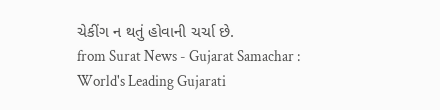ચેકીંગ ન થતું હોવાની ચર્ચા છે.
from Surat News - Gujarat Samachar : World's Leading Gujarati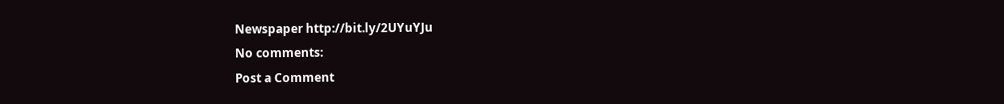Newspaper http://bit.ly/2UYuYJu
No comments:
Post a Comment